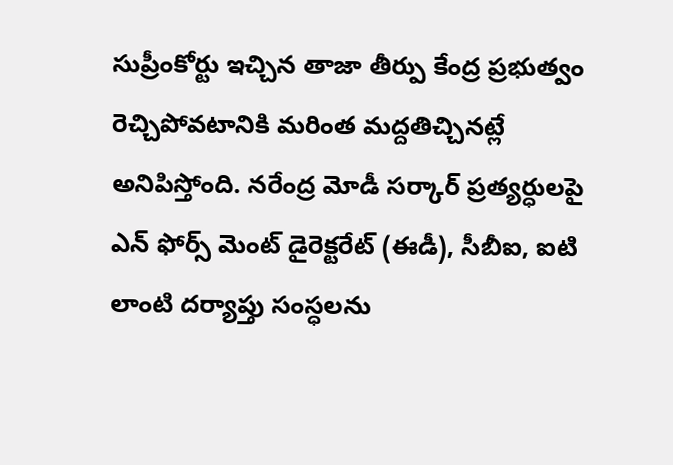సుప్రీంకోర్టు ఇచ్చిన తాజా తీర్పు కేంద్ర ప్రభుత్వం రెచ్చిపోవటానికి మరింత మద్దతిచ్చినట్లే అనిపిస్తోంది. నరేంద్ర మోడీ సర్కార్ ప్రత్యర్ధులపై ఎన్ ఫోర్స్ మెంట్ డైరెక్టరేట్ (ఈడీ), సీబీఐ, ఐటి లాంటి దర్యాప్తు సంస్ధలను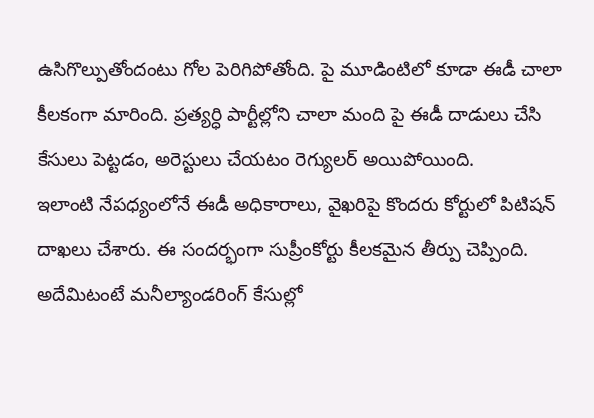ఉసిగొల్పుతోందంటు గోల పెరిగిపోతోంది. పై మూడింటిలో కూడా ఈడీ చాలా కీలకంగా మారింది. ప్రత్యర్ధి పార్టీల్లోని చాలా మంది పై ఈడీ దాడులు చేసి కేసులు పెట్టడం, అరెస్టులు చేయటం రెగ్యులర్ అయిపోయింది.
ఇలాంటి నేపధ్యంలోనే ఈడీ అధికారాలు, వైఖరిపై కొందరు కోర్టులో పిటిషన్ దాఖలు చేశారు. ఈ సందర్భంగా సుప్రీంకోర్టు కీలకమైన తీర్పు చెప్పింది. అదేమిటంటే మనీల్యాండరింగ్ కేసుల్లో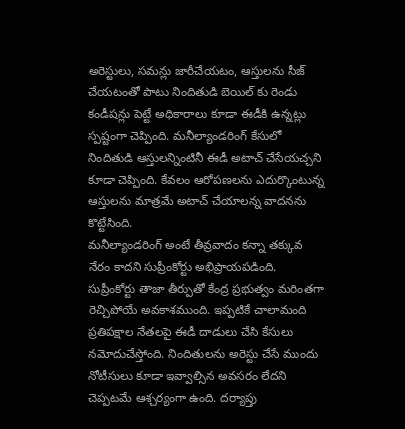అరెస్టులు, సమన్లు జారీచేయటం, ఆస్తులను సీజ్ చేయటంతో పాటు నిందితుడి బెయిల్ కు రెండు కండీషన్లు పెట్టే అధికారాలు కూడా ఈడీకి ఉన్నట్లు స్పష్టంగా చెప్పింది. మనీల్యాండరింగ్ కేసులో నిందితుడి ఆస్తులన్నింటినీ ఈడీ అటాచ్ చేసేయచ్చని కూడా చెప్పింది. కేవలం ఆరోపణలను ఎదుర్కొంటున్న ఆస్తులను మాత్రమే అటాచ్ చేయాలన్న వాదనను కొట్టేసింది.
మనీల్యాండరింగ్ అంటే తీవ్రవాదం కన్నా తక్కువ నేరం కాదని సుప్రీంకోర్టు అభిప్రాయపడింది. సుప్రీంకోర్టు తాజా తీర్పుతో కేంద్ర ప్రభుత్వం మరింతగా రెచ్చిపోయే అవకాశముంది. ఇప్పటికే చాలామంది ప్రతిపక్షాల నేతలపై ఈడీ దాడులు చేసి కేసులు నమోదుచేస్తోంది. నిందితులను అరెస్టు చేసే ముందు నోటీసులు కూడా ఇవ్వాల్సిన అవసరం లేదని చెప్పటమే ఆశ్చర్యంగా ఉంది. దర్యాప్తు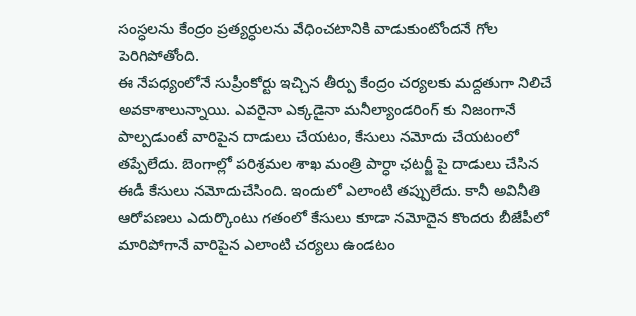సంస్ధలను కేంద్రం ప్రత్యర్ధులను వేధించటానికి వాడుకుంటోందనే గోల పెరిగిపోతోంది.
ఈ నేపధ్యంలోనే సుప్రీంకోర్టు ఇచ్చిన తీర్పు కేంద్రం చర్యలకు మద్దతుగా నిలిచే అవకాశాలున్నాయి. ఎవరైనా ఎక్కడైనా మనీల్యాండరింగ్ కు నిజంగానే పాల్పడుంటే వారిపైన దాడులు చేయటం, కేసులు నమోదు చేయటంలో తప్పేలేదు. బెంగాల్లో పరిశ్రమల శాఖ మంత్రి పార్ధా ఛటర్జీ పై దాడులు చేసిన ఈడీ కేసులు నమోదుచేసింది. ఇందులో ఎలాంటి తప్పులేదు. కానీ అవినీతి ఆరోపణలు ఎదుర్కొంటు గతంలో కేసులు కూడా నమోదైన కొందరు బీజేపీలో మారిపోగానే వారిపైన ఎలాంటి చర్యలు ఉండటం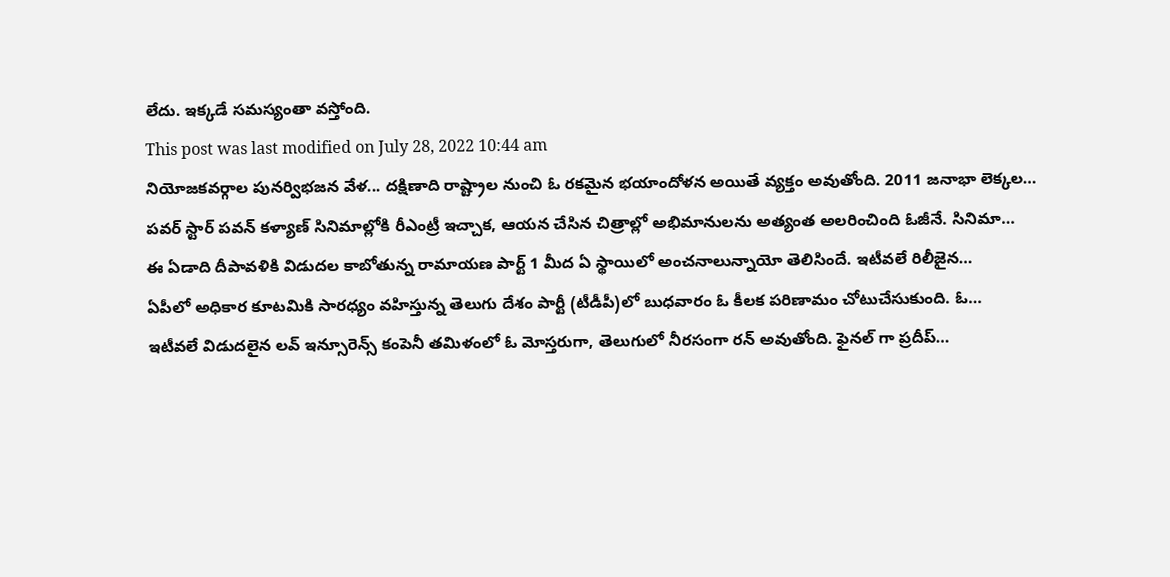లేదు. ఇక్కడే సమస్యంతా వస్తోంది.
This post was last modified on July 28, 2022 10:44 am
నియోజకవర్గాల పునర్విభజన వేళ... దక్షిణాది రాష్ట్రాల నుంచి ఓ రకమైన భయాందోళన అయితే వ్యక్తం అవుతోంది. 2011 జనాభా లెక్కల…
పవర్ స్టార్ పవన్ కళ్యాణ్ సినిమాల్లోకి రీఎంట్రీ ఇచ్చాక, ఆయన చేసిన చిత్రాల్లో అభిమానులను అత్యంత అలరించింది ఓజీనే. సినిమా…
ఈ ఏడాది దీపావళికి విడుదల కాబోతున్న రామాయణ పార్ట్ 1 మీద ఏ స్థాయిలో అంచనాలున్నాయో తెలిసిందే. ఇటీవలే రిలీజైన…
ఏపీలో అధికార కూటమికి సారధ్యం వహిస్తున్న తెలుగు దేశం పార్టీ (టీడీపీ)లో బుధవారం ఓ కీలక పరిణామం చోటుచేసుకుంది. ఓ…
ఇటీవలే విడుదలైన లవ్ ఇన్సూరెన్స్ కంపెనీ తమిళంలో ఓ మోస్తరుగా, తెలుగులో నీరసంగా రన్ అవుతోంది. ఫైనల్ గా ప్రదీప్…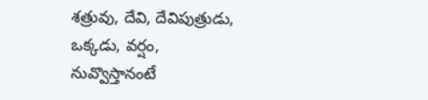శత్రువు, దేవి, దేవిపుత్రుడు, ఒక్కడు, వర్షం, నువ్వొస్తానంటే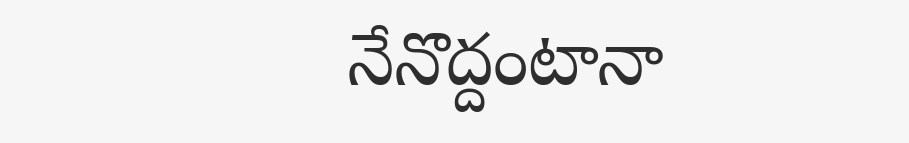నేనొద్దంటానా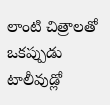లాంటి చిత్రాలతో ఒకప్పుడు టాలీవుడ్లో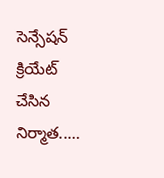సెన్సేషన్ క్రియేట్ చేసిన నిర్మాత..…